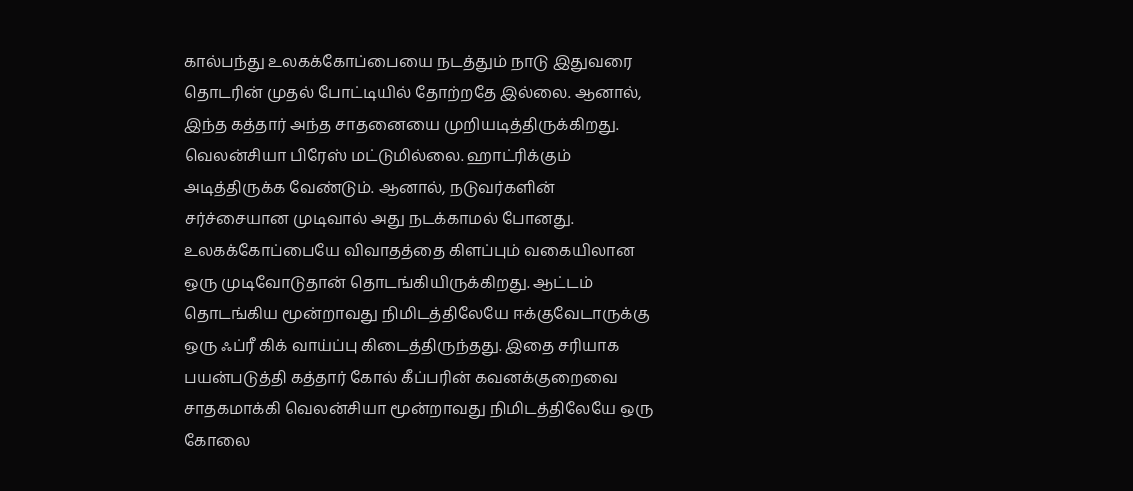கால்பந்து உலகக்கோப்பையை நடத்தும் நாடு இதுவரை தொடரின் முதல் போட்டியில் தோற்றதே இல்லை. ஆனால், இந்த கத்தார் அந்த சாதனையை முறியடித்திருக்கிறது.
வெலன்சியா பிரேஸ் மட்டுமில்லை. ஹாட்ரிக்கும் அடித்திருக்க வேண்டும். ஆனால், நடுவர்களின் சர்ச்சையான முடிவால் அது நடக்காமல் போனது. உலகக்கோப்பையே விவாதத்தை கிளப்பும் வகையிலான ஒரு முடிவோடுதான் தொடங்கியிருக்கிறது. ஆட்டம் தொடங்கிய மூன்றாவது நிமிடத்திலேயே ஈக்குவேடாருக்கு ஒரு ஃப்ரீ கிக் வாய்ப்பு கிடைத்திருந்தது. இதை சரியாக பயன்படுத்தி கத்தார் கோல் கீப்பரின் கவனக்குறைவை சாதகமாக்கி வெலன்சியா மூன்றாவது நிமிடத்திலேயே ஒரு கோலை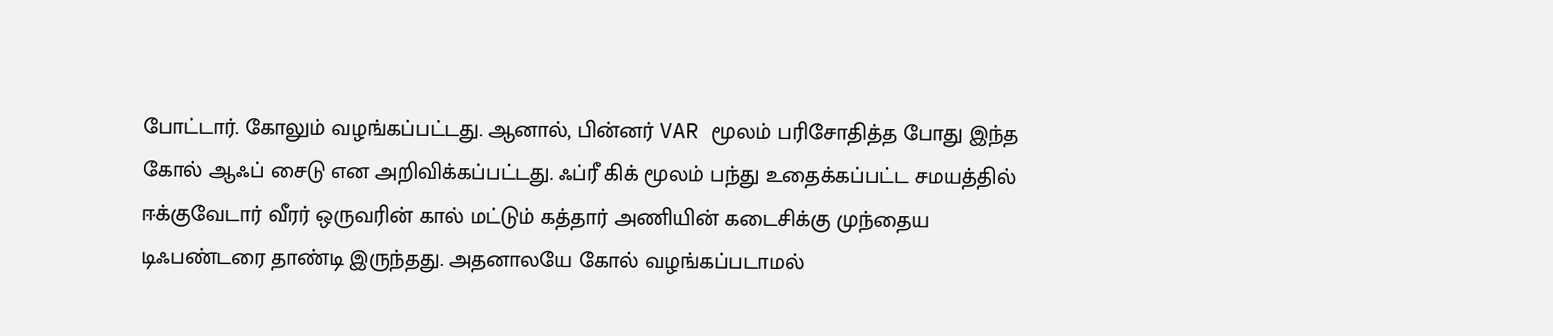போட்டார். கோலும் வழங்கப்பட்டது. ஆனால், பின்னர் VAR மூலம் பரிசோதித்த போது இந்த கோல் ஆஃப் சைடு என அறிவிக்கப்பட்டது. ஃப்ரீ கிக் மூலம் பந்து உதைக்கப்பட்ட சமயத்தில் ஈக்குவேடார் வீரர் ஒருவரின் கால் மட்டும் கத்தார் அணியின் கடைசிக்கு முந்தைய டிஃபண்டரை தாண்டி இருந்தது. அதனாலயே கோல் வழங்கப்படாமல்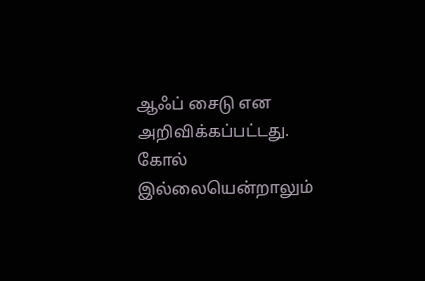ஆஃப் சைடு என அறிவிக்கப்பட்டது.
கோல் இல்லையென்றாலும்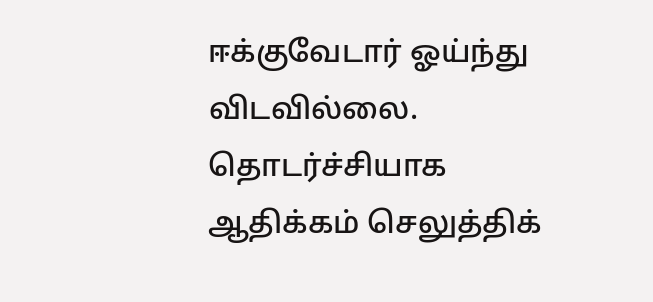ஈக்குவேடார் ஓய்ந்து விடவில்லை. தொடர்ச்சியாக ஆதிக்கம் செலுத்திக்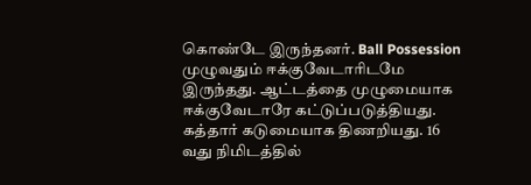கொண்டே இருந்தனர். Ball Possession முழுவதும் ஈக்குவேடாரிடமே இருந்தது. ஆட்டத்தை முழுமையாக ஈக்குவேடாரே கட்டுப்படுத்தியது. கத்தார் கடுமையாக திணறியது. 16 வது நிமிடத்தில்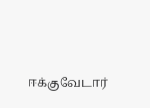ஈக்குவேடார்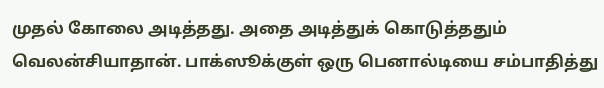முதல் கோலை அடித்தது. அதை அடித்துக் கொடுத்ததும் வெலன்சியாதான். பாக்ஸூக்குள் ஒரு பெனால்டியை சம்பாதித்து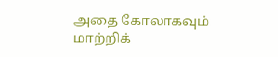அதை கோலாகவும் மாற்றிக்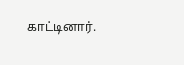காட்டினார்.